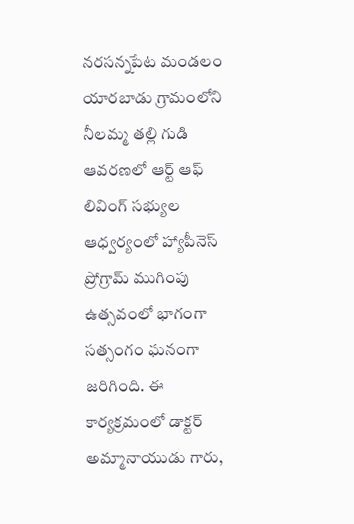నరసన్నపేట మండలం యారబాడు గ్రామంలోని నీలమ్మ తల్లి గుడి ఆవరణలో ఆర్ట్ ఆఫ్ లివింగ్ సభ్యుల ఆధ్వర్యంలో హ్యాపీనెస్ ప్రోగ్రామ్ ముగింపు ఉత్సవంలో భాగంగా సత్సంగం ఘనంగా జరిగింది. ఈ కార్యక్రమంలో డాక్టర్ అమ్మానాయుడు గారు,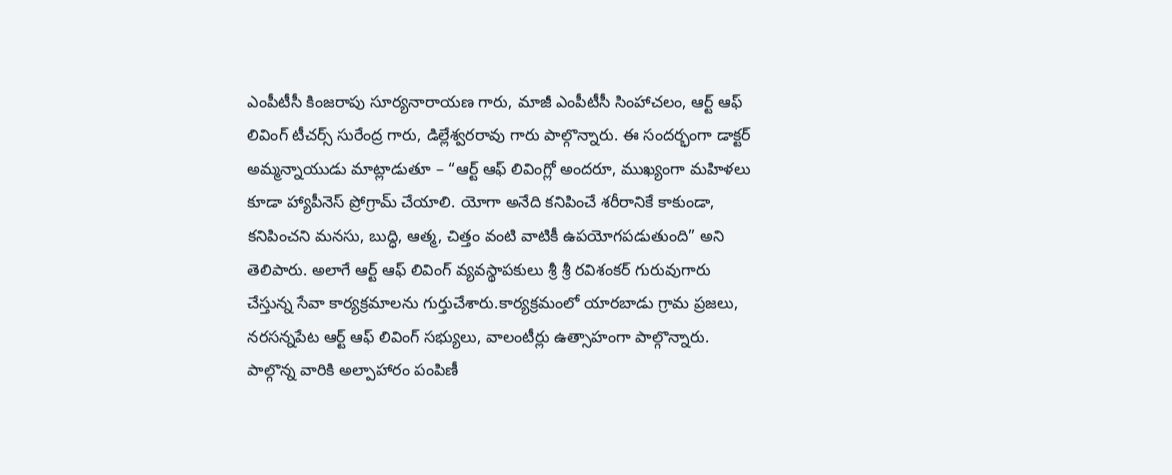ఎంపీటీసీ కింజరాపు సూర్యనారాయణ గారు, మాజీ ఎంపీటీసీ సింహాచలం, ఆర్ట్ ఆఫ్ లివింగ్ టీచర్స్ సురేంద్ర గారు, డిల్లేశ్వరరావు గారు పాల్గొన్నారు. ఈ సందర్భంగా డాక్టర్ అమ్మన్నాయుడు మాట్లాడుతూ – “ఆర్ట్ ఆఫ్ లివింగ్లో అందరూ, ముఖ్యంగా మహిళలు కూడా హ్యాపీనెస్ ప్రోగ్రామ్ చేయాలి. యోగా అనేది కనిపించే శరీరానికే కాకుండా, కనిపించని మనసు, బుద్ధి, ఆత్మ, చిత్తం వంటి వాటికీ ఉపయోగపడుతుంది” అని తెలిపారు. అలాగే ఆర్ట్ ఆఫ్ లివింగ్ వ్యవస్థాపకులు శ్రీ శ్రీ రవిశంకర్ గురువుగారు చేస్తున్న సేవా కార్యక్రమాలను గుర్తుచేశారు.కార్యక్రమంలో యారబాడు గ్రామ ప్రజలు, నరసన్నపేట ఆర్ట్ ఆఫ్ లివింగ్ సభ్యులు, వాలంటీర్లు ఉత్సాహంగా పాల్గొన్నారు. పాల్గొన్న వారికి అల్పాహారం పంపిణీ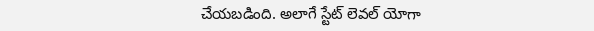చేయబడింది. అలాగే స్టేట్ లెవల్ యోగా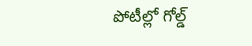పోటీల్లో గోల్డ్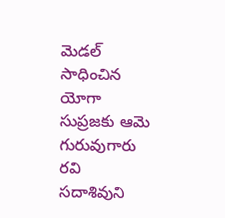మెడల్ సాధించిన యోగా సుప్రజకు ఆమె గురువుగారు రవి సదాశివుని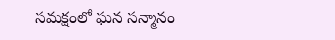సమక్షంలో ఘన సన్మానం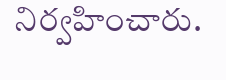నిర్వహించారు.